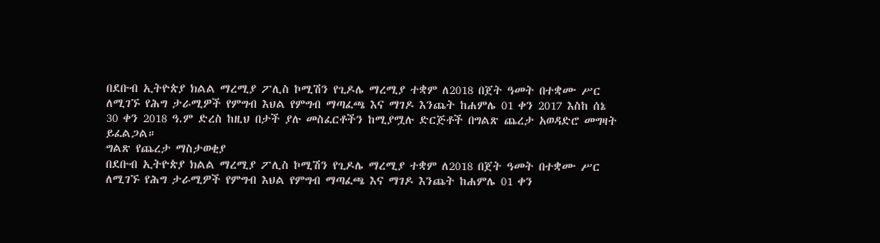በደቡብ ኢትዮጵያ ክልል ማረሚያ ፖሊስ ኮሚሽን የጊዶሌ ማረሚያ ተቋም ለ2018 በጀት ዓመት በተቋሙ ሥር ለሚገኙ የሕግ ታራሚዎች የምግብ እህል የምግብ ማጣፈጫ እና ማገዶ እንጨት ከሐምሌ 01 ቀን 2017 እስከ ሰኔ 30 ቀን 2018 ዓ.ም ድረስ ከዚህ በታች ያሉ መስፈርቶችን ከሚያሟሉ ድርጅቶች በግልጽ ጨረታ አወዳድሮ መግዛት ይፈልጋል።
ግልጽ የጨረታ ማስታወቂያ
በደቡብ ኢትዮጵያ ክልል ማረሚያ ፖሊስ ኮሚሽን የጊዶሌ ማረሚያ ተቋም ለ2018 በጀት ዓመት በተቋሙ ሥር ለሚገኙ የሕግ ታራሚዎች የምግብ እህል የምግብ ማጣፈጫ እና ማገዶ እንጨት ከሐምሌ 01 ቀን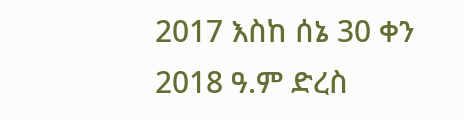2017 እስከ ሰኔ 30 ቀን 2018 ዓ.ም ድረስ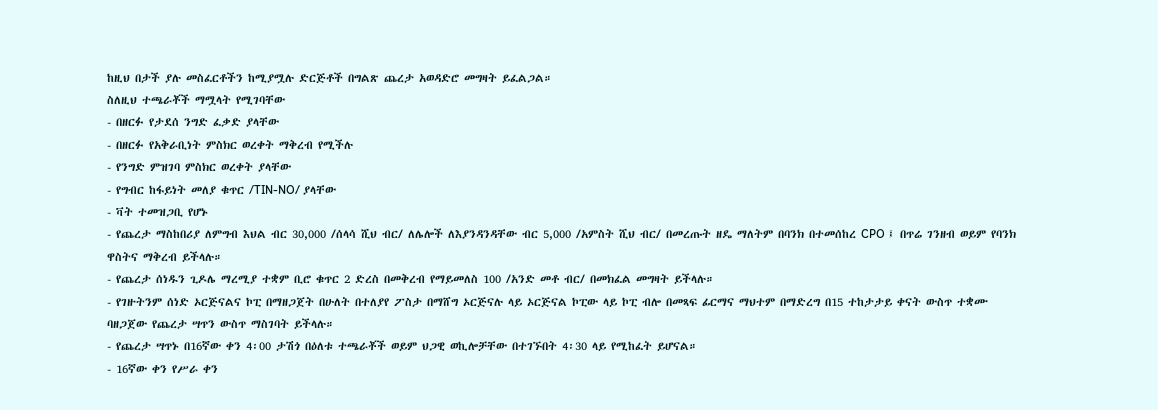ከዚህ በታች ያሉ መስፈርቶችን ከሚያሟሉ ድርጅቶች በግልጽ ጨረታ አወዳድሮ መግዛት ይፈልጋል።
ስለዚህ ተጫራቾች ማሟላት የሚገባቸው
- በዘርፉ የታደሰ ንግድ ፈቃድ ያላቸው
- በዘርፉ የአቅራቢነት ምስክር ወረቀት ማቅረብ የሚችሉ
- የንግድ ምዝገባ ምስክር ወረቀት ያላቸው
- የግብር ከፋይነት መለያ ቁጥር /TIN-NO/ ያላቸው
- ቫት ተመዝጋቢ የሆኑ
- የጨረታ ማስከበሪያ ለምግብ እህል ብር 30,000 /ሰላሳ ሺህ ብር/ ለሌሎች ለእያንዳንዳቸው ብር 5,000 /አምስት ሺህ ብር/ በመረጡት ዘዴ ማለትም በባንክ በተመሰከረ CPO ፤ በጥሬ ገንዘብ ወይም የባንክ ዋስትና ማቅረብ ይችላሉ።
- የጨረታ ሰነዱን ጊዶሌ ማረሚያ ተቋም ቢሮ ቁጥር 2 ድረስ በመቅረብ የማይመለስ 100 /አንድ መቶ ብር/ በመክፈል መግዛት ይችላሉ።
- የገዙትንም ሰነድ ኦርጅናልና ኮፒ በማዘጋጀት በሁለት በተለያየ ፖስታ በማሸግ ኦርጅናሉ ላይ ኦርጅናል ኮፒው ላይ ኮፒ ብሎ በመጻፍ ፊርማና ማህተም በማድረግ በ15 ተከታታይ ቀናት ውስጥ ተቋሙ ባዘጋጀው የጨረታ ሣጥን ውስጥ ማስገባት ይችላሉ።
- የጨረታ ሣጥኑ በ16ኛው ቀን 4፡00 ታሽጎ በዕለቱ ተጫራቾች ወይም ህጋዊ ወኪሎቻቸው በተገኙበት 4፡30 ላይ የሚከፈት ይሆናል።
- 16ኛው ቀን የሥራ ቀን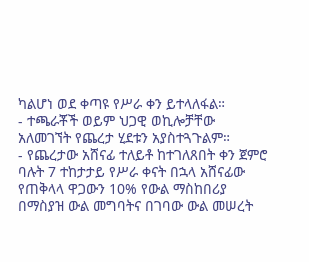ካልሆነ ወደ ቀጣዩ የሥራ ቀን ይተላለፋል።
- ተጫራቾች ወይም ህጋዊ ወኪሎቻቸው አለመገኘት የጨረታ ሂደቱን አያስተጓጉልም።
- የጨረታው አሸናፊ ተለይቶ ከተገለጸበት ቀን ጀምሮ ባሉት 7 ተከታታይ የሥራ ቀናት በኋላ አሸናፊው የጠቅላላ ዋጋውን 10% የውል ማስከበሪያ በማስያዝ ውል መግባትና በገባው ውል መሠረት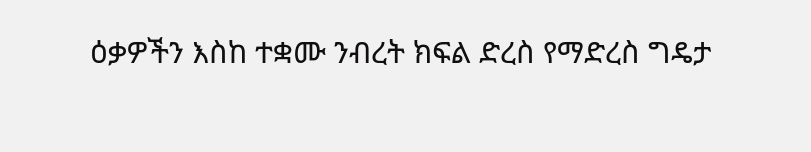ዕቃዎችን እስከ ተቋሙ ንብረት ክፍል ድረስ የማድረስ ግዴታ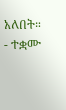አለበት።
- ተቋሙ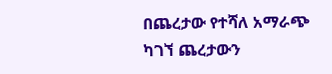በጨረታው የተሻለ አማራጭ ካገኘ ጨረታውን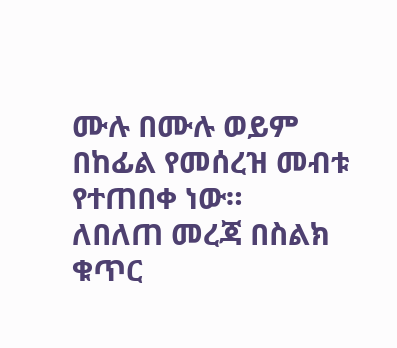ሙሉ በሙሉ ወይም በከፊል የመሰረዝ መብቱ የተጠበቀ ነው።
ለበለጠ መረጃ በስልክ ቁጥር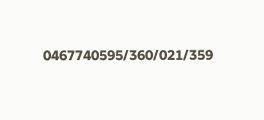0467740595/360/021/359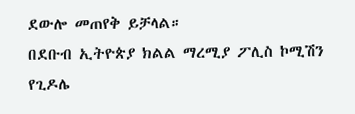ደውሎ መጠየቅ ይቻላል።
በደቡብ ኢትዮጵያ ክልል ማረሚያ ፖሊስ ኮሚሽን የጊዶሌ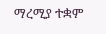ማረሚያ ተቋም